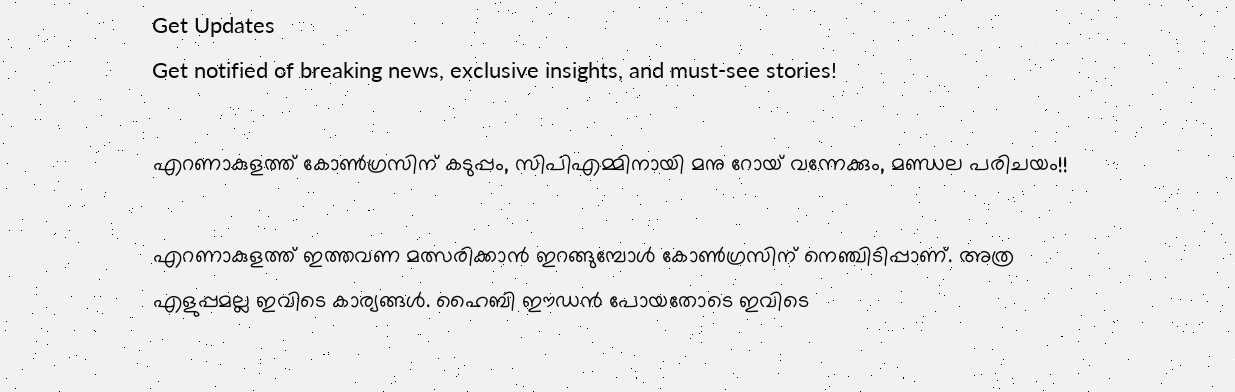Get Updates
Get notified of breaking news, exclusive insights, and must-see stories!

എറണാകുളത്ത് കോണ്‍ഗ്രസിന് കടുപ്പം, സിപിഎമ്മിനായി മനു റോയ് വന്നേക്കും, മണ്ഡല പരിചയം!!

എറണാകുളത്ത് ഇത്തവണ മത്സരിക്കാന്‍ ഇറങ്ങുമ്പോള്‍ കോണ്‍ഗ്രസിന് നെഞ്ചിടിപ്പാണ്. അത്ര എളുപ്പമല്ല ഇവിടെ കാര്യങ്ങള്‍. ഹൈബി ഈഡന്‍ പോയതോടെ ഇവിടെ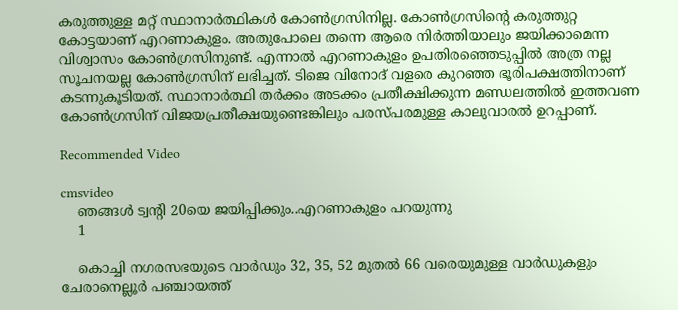കരുത്തുള്ള മറ്റ് സ്ഥാനാര്‍ത്ഥികള്‍ കോണ്‍ഗ്രസിനില്ല. കോണ്‍ഗ്രസിന്റെ കരുത്തുറ്റ കോട്ടയാണ് എറണാകുളം. അതുപോലെ തന്നെ ആരെ നിര്‍ത്തിയാലും ജയിക്കാമെന്ന വിശ്വാസം കോണ്‍ഗ്രസിനുണ്ട്. എന്നാല്‍ എറണാകുളം ഉപതിരഞ്ഞെടുപ്പില്‍ അത്ര നല്ല സൂചനയല്ല കോണ്‍ഗ്രസിന് ലഭിച്ചത്. ടിജെ വിനോദ് വളരെ കുറഞ്ഞ ഭൂരിപക്ഷത്തിനാണ് കടന്നുകൂടിയത്. സ്ഥാനാര്‍ത്ഥി തര്‍ക്കം അടക്കം പ്രതീക്ഷിക്കുന്ന മണ്ഡലത്തില്‍ ഇത്തവണ കോണ്‍ഗ്രസിന് വിജയപ്രതീക്ഷയുണ്ടെങ്കിലും പരസ്പരമുള്ള കാലുവാരല്‍ ഉറപ്പാണ്.

Recommended Video

cmsvideo
    ഞങ്ങൾ ട്വന്റി 20യെ ജയിപ്പിക്കും..എറണാകുളം പറയുന്നു
    1

    കൊച്ചി നഗരസഭയുടെ വാര്‍ഡും 32, 35, 52 മുതല്‍ 66 വരെയുമുള്ള വാര്‍ഡുകളും ചേരാനെല്ലൂര്‍ പഞ്ചായത്ത്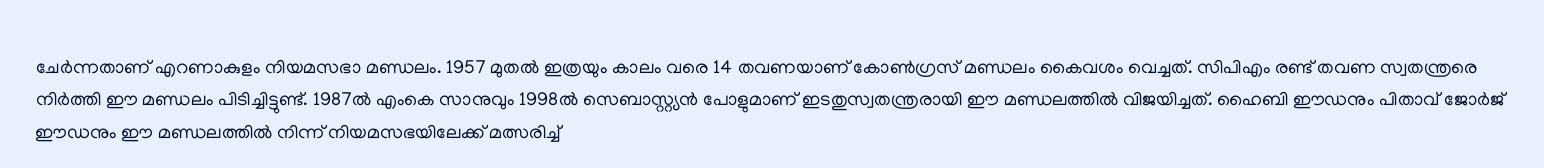ചേര്‍ന്നതാണ് എറണാകുളം നിയമസഭാ മണ്ഡലം. 1957 മുതല്‍ ഇത്രയും കാലം വരെ 14 തവണയാണ് കോണ്‍ഗ്രസ് മണ്ഡലം കൈവശം വെച്ചത്. സിപിഎം രണ്ട് തവണ സ്വതന്ത്രരെ നിര്‍ത്തി ഈ മണ്ഡലം പിടിച്ചിട്ടുണ്ട്. 1987ല്‍ എംകെ സാനുവും 1998ല്‍ സെബാസ്റ്റ്യന്‍ പോളുമാണ് ഇടതുസ്വതന്ത്രരായി ഈ മണ്ഡലത്തില്‍ വിജയിച്ചത്. ഹൈബി ഈഡനും പിതാവ് ജോര്‍ജ് ഈഡനും ഈ മണ്ഡലത്തില്‍ നിന്ന് നിയമസഭയിലേക്ക് മത്സരിച്ച്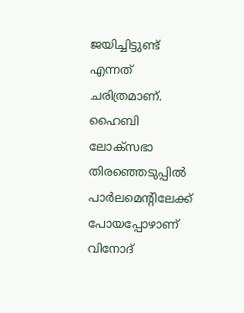ജയിച്ചിട്ടുണ്ട് എന്നത് ചരിത്രമാണ്. ഹൈബി ലോക്‌സഭാ തിരഞ്ഞെടുപ്പില്‍ പാര്‍ലമെന്റിലേക്ക് പോയപ്പോഴാണ് വിനോദ്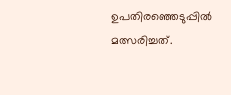ഉപതിരഞ്ഞെടുപ്പില്‍ മത്സരിച്ചത്.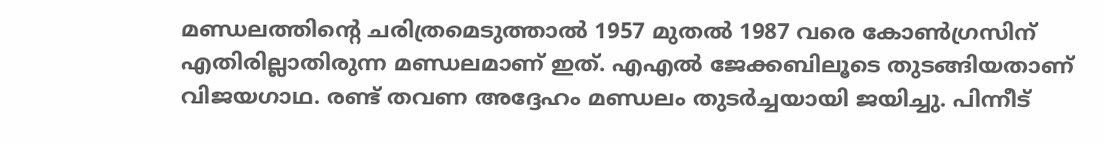മണ്ഡലത്തിന്റെ ചരിത്രമെടുത്താല്‍ 1957 മുതല്‍ 1987 വരെ കോണ്‍ഗ്രസിന് എതിരില്ലാതിരുന്ന മണ്ഡലമാണ് ഇത്. എഎല്‍ ജേക്കബിലൂടെ തുടങ്ങിയതാണ് വിജയഗാഥ. രണ്ട് തവണ അദ്ദേഹം മണ്ഡലം തുടര്‍ച്ചയായി ജയിച്ചു. പിന്നീട്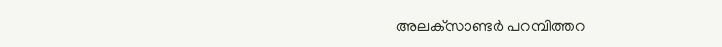അലക്‌സാണ്ടര്‍ പറമ്പിത്തറ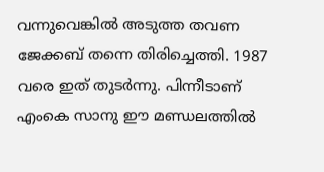വന്നുവെങ്കില്‍ അടുത്ത തവണ ജേക്കബ് തന്നെ തിരിച്ചെത്തി. 1987 വരെ ഇത് തുടര്‍ന്നു. പിന്നീടാണ് എംകെ സാനു ഈ മണ്ഡലത്തില്‍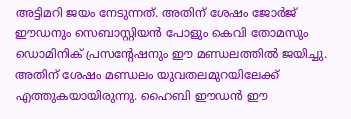അട്ടിമറി ജയം നേടുന്നത്. അതിന് ശേഷം ജോര്‍ജ് ഈഡനും സെബാസ്റ്റിയന്‍ പോളും കെവി തോമസും ഡൊമിനിക് പ്രസന്റേഷനും ഈ മണ്ഡലത്തില്‍ ജയിച്ചു. അതിന് ശേഷം മണ്ഡലം യുവതലമുറയിലേക്ക് എത്തുകയായിരുന്നു. ഹൈബി ഈഡന്‍ ഈ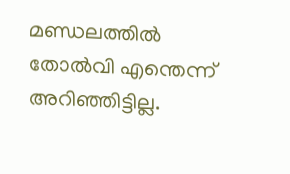മണ്ഡലത്തില്‍ തോല്‍വി എന്തെന്ന് അറിഞ്ഞിട്ടില്ല.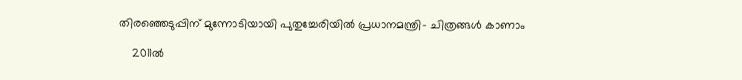തിരഞ്ഞെടുപ്പിന് മുന്നോടിയായി പുതുച്ചേരിയിൽ പ്രധാനമന്ത്രി- ചിത്രങ്ങൾ കാണാം

    2011ല്‍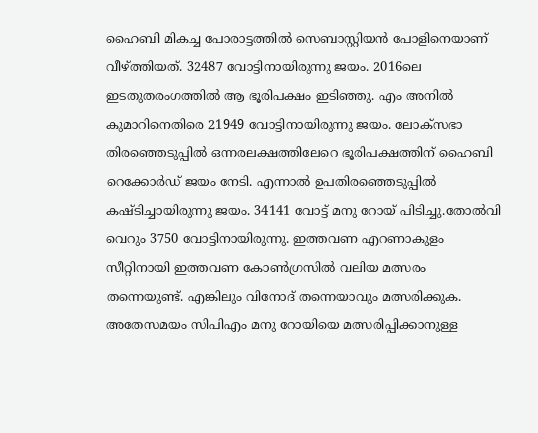ഹൈബി മികച്ച പോരാട്ടത്തില്‍ സെബാസ്റ്റിയന്‍ പോളിനെയാണ് വീഴ്ത്തിയത്. 32487 വോട്ടിനായിരുന്നു ജയം. 2016ലെ ഇടതുതരംഗത്തില്‍ ആ ഭൂരിപക്ഷം ഇടിഞ്ഞു. എം അനില്‍ കുമാറിനെതിരെ 21949 വോട്ടിനായിരുന്നു ജയം. ലോക്‌സഭാ തിരഞ്ഞെടുപ്പില്‍ ഒന്നരലക്ഷത്തിലേറെ ഭൂരിപക്ഷത്തിന് ഹൈബി റെക്കോര്‍ഡ് ജയം നേടി. എന്നാല്‍ ഉപതിരഞ്ഞെടുപ്പില്‍ കഷ്ടിച്ചായിരുന്നു ജയം. 34141 വോട്ട് മനു റോയ് പിടിച്ചു.തോല്‍വി വെറും 3750 വോട്ടിനായിരുന്നു. ഇത്തവണ എറണാകുളം സീറ്റിനായി ഇത്തവണ കോണ്‍ഗ്രസില്‍ വലിയ മത്സരം തന്നെയുണ്ട്. എങ്കിലും വിനോദ് തന്നെയാവും മത്സരിക്കുക. അതേസമയം സിപിഎം മനു റോയിയെ മത്സരിപ്പിക്കാനുള്ള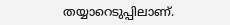തയ്യാറെടുപ്പിലാണ്.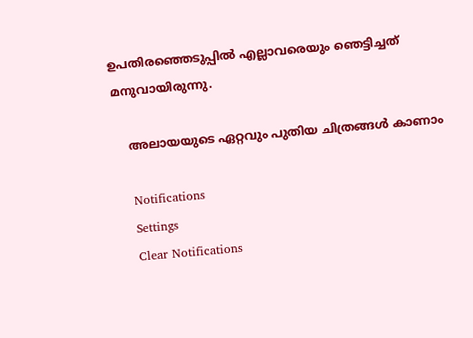ഉപതിരഞ്ഞെടുപ്പില്‍ എല്ലാവരെയും ഞെട്ടിച്ചത് മനുവായിരുന്നു.

    അലായയുടെ ഏറ്റവും പുതിയ ചിത്രങ്ങൾ കാണാം

    Notifications
    Settings
    Clear Notifications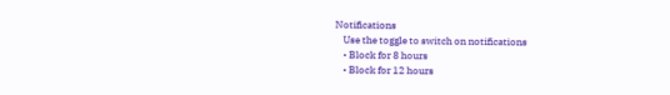Notifications
    Use the toggle to switch on notifications
    • Block for 8 hours
    • Block for 12 hours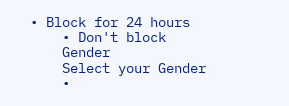• Block for 24 hours
    • Don't block
    Gender
    Select your Gender
    •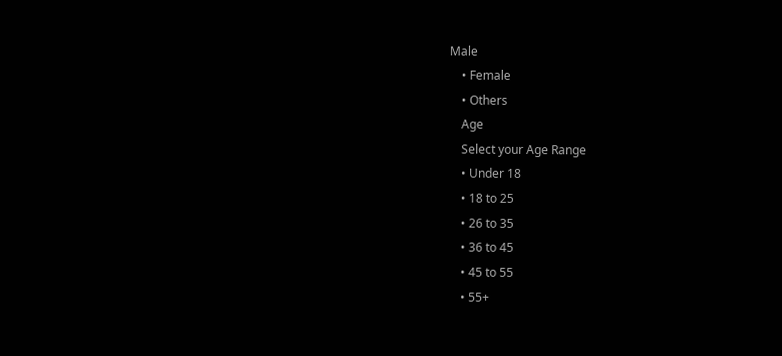Male
    • Female
    • Others
    Age
    Select your Age Range
    • Under 18
    • 18 to 25
    • 26 to 35
    • 36 to 45
    • 45 to 55
    • 55+